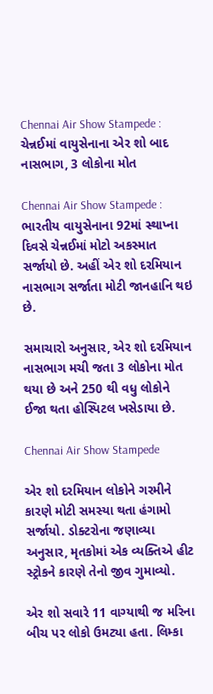Chennai Air Show Stampede : ચેન્નઈમાં વાયુસેનાના એર શો બાદ નાસભાગ, 3 લોકોના મોત

Chennai Air Show Stampede : ભારતીય વાયુસેનાના 92માં સ્થાપ્ના દિવસે ચેન્નઈમાં મોટો અકસ્માત સર્જાયો છે. અહીં એર શો દરમિયાન નાસભાગ સર્જાતા મોટી જાનહાનિ થઇ છે.

સમાચારો અનુસાર, એર શો દરમિયાન નાસભાગ મચી જતા 3 લોકોના મોત થયા છે અને 250 થી વધુ લોકોને ઈજા થતા હોસ્પિટલ ખસેડાયા છે.

Chennai Air Show Stampede

એર શો દરમિયાન લોકોને ગરમીને કારણે મોટી સમસ્યા થતા હંગામો સર્જાયો. ડોક્ટરોના જણાવ્યા અનુસાર, મૃતકોમાં એક વ્યક્તિએ હીટ સ્ટ્રોકને કારણે તેનો જીવ ગુમાવ્યો.

એર શો સવારે 11 વાગ્યાથી જ મરિના બીચ પર લોકો ઉમટ્યા હતા. લિમ્કા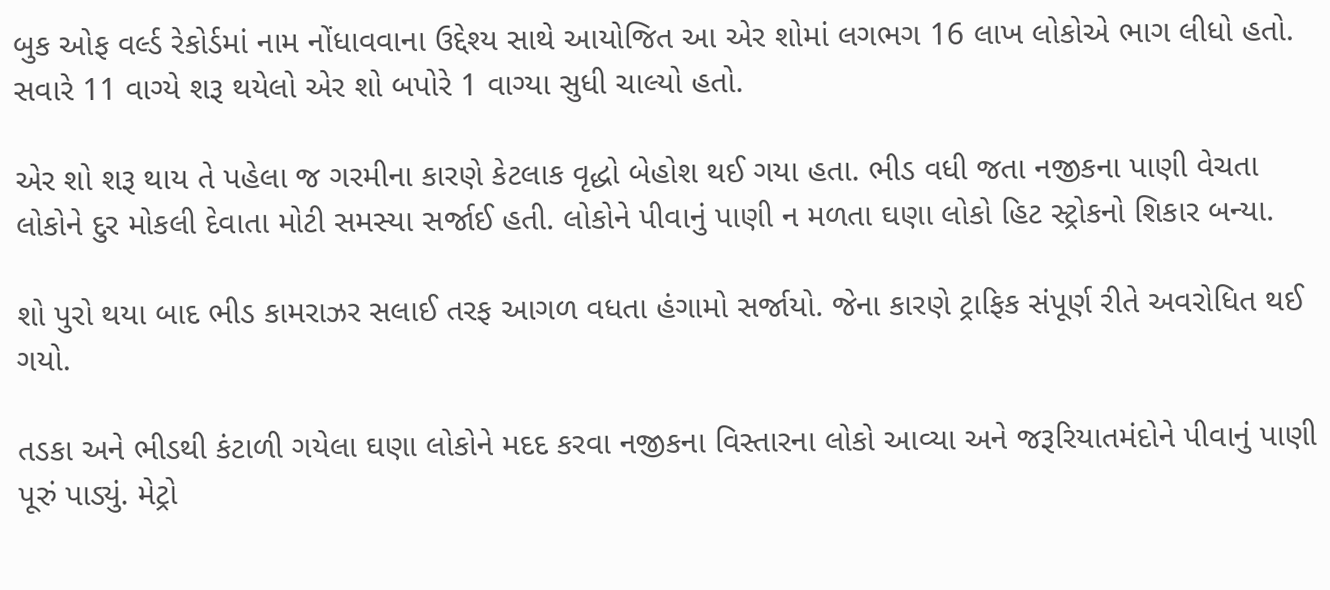બુક ઓફ વર્લ્ડ રેકોર્ડમાં નામ નોંધાવવાના ઉદ્દેશ્ય સાથે આયોજિત આ એર શોમાં લગભગ 16 લાખ લોકોએ ભાગ લીધો હતો. સવારે 11 વાગ્યે શરૂ થયેલો એર શો બપોરે 1 વાગ્યા સુધી ચાલ્યો હતો.

એર શો શરૂ થાય તે પહેલા જ ગરમીના કારણે કેટલાક વૃદ્ધો બેહોશ થઈ ગયા હતા. ભીડ વધી જતા નજીકના પાણી વેચતા લોકોને દુર મોકલી દેવાતા મોટી સમસ્યા સર્જાઈ હતી. લોકોને પીવાનું પાણી ન મળતા ઘણા લોકો હિટ સ્ટ્રોકનો શિકાર બન્યા.

શો પુરો થયા બાદ ભીડ કામરાઝર સલાઈ તરફ આગળ વધતા હંગામો સર્જાયો. જેના કારણે ટ્રાફિક સંપૂર્ણ રીતે અવરોધિત થઈ ગયો.

તડકા અને ભીડથી કંટાળી ગયેલા ઘણા લોકોને મદદ કરવા નજીકના વિસ્તારના લોકો આવ્યા અને જરૂરિયાતમંદોને પીવાનું પાણી પૂરું પાડ્યું. મેટ્રો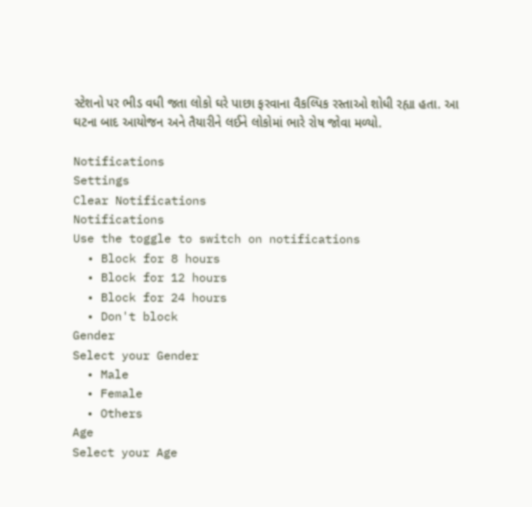સ્ટેશનો પર ભીડ વધી જતા લોકો ઘરે પાછા ફરવાના વૈકલ્પિક રસ્તાઓ શોધી રહ્યા હતા. આ ઘટના બાદ આયોજન અને તૈયારીને લઈને લોકોમાં ભારે રોષ જોવા મળ્યો.

Notifications
Settings
Clear Notifications
Notifications
Use the toggle to switch on notifications
  • Block for 8 hours
  • Block for 12 hours
  • Block for 24 hours
  • Don't block
Gender
Select your Gender
  • Male
  • Female
  • Others
Age
Select your Age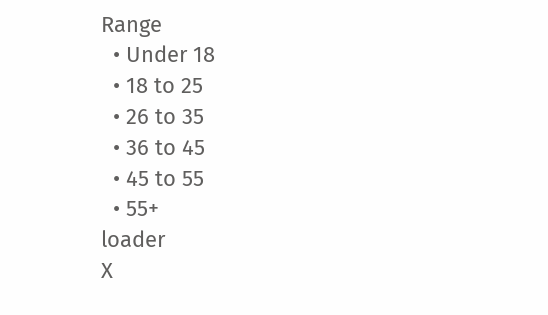Range
  • Under 18
  • 18 to 25
  • 26 to 35
  • 36 to 45
  • 45 to 55
  • 55+
loader
X